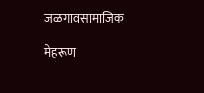जळगावसामाजिक

मेहरूण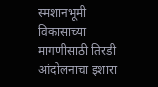स्मशानभूमी विकासाच्या मागणीसाठी तिरडी आंदोलनाचा इशारा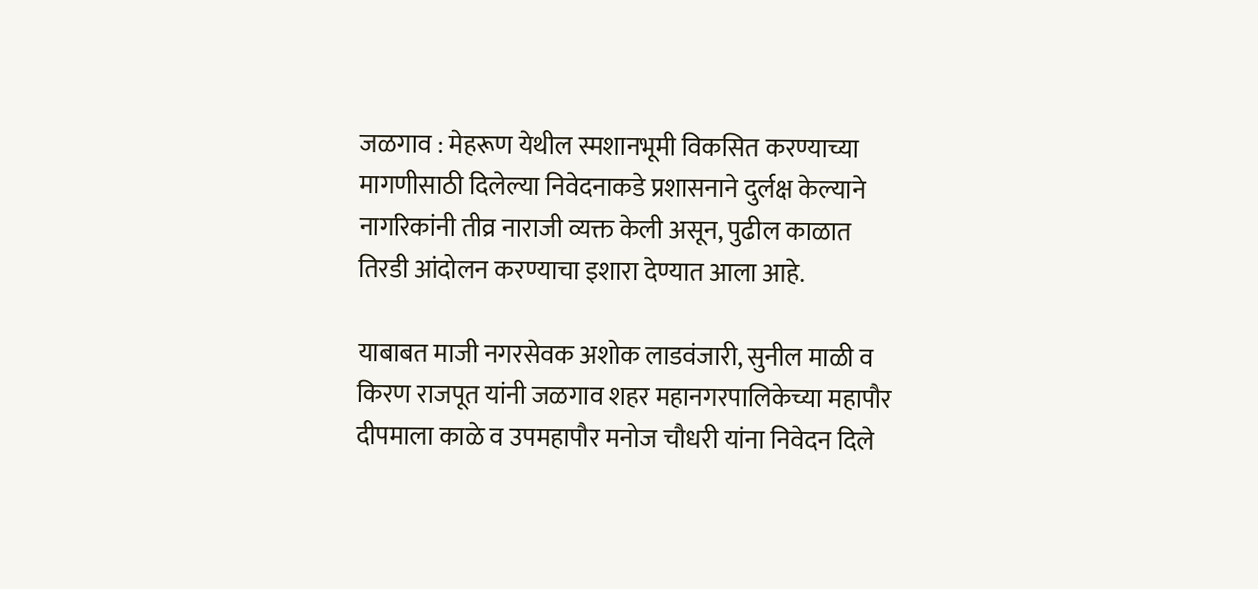जळगाव : मेहरूण येथील स्मशानभूमी विकसित करण्याच्या मागणीसाठी दिलेल्या निवेदनाकडे प्रशासनाने दुर्लक्ष केल्याने नागरिकांनी तीव्र नाराजी व्यक्त केली असून, पुढील काळात तिरडी आंदोलन करण्याचा इशारा देण्यात आला आहे.

याबाबत माजी नगरसेवक अशोक लाडवंजारी, सुनील माळी व किरण राजपूत यांनी जळगाव शहर महानगरपालिकेच्या महापौर दीपमाला काळे व उपमहापौर मनोज चौधरी यांना निवेदन दिले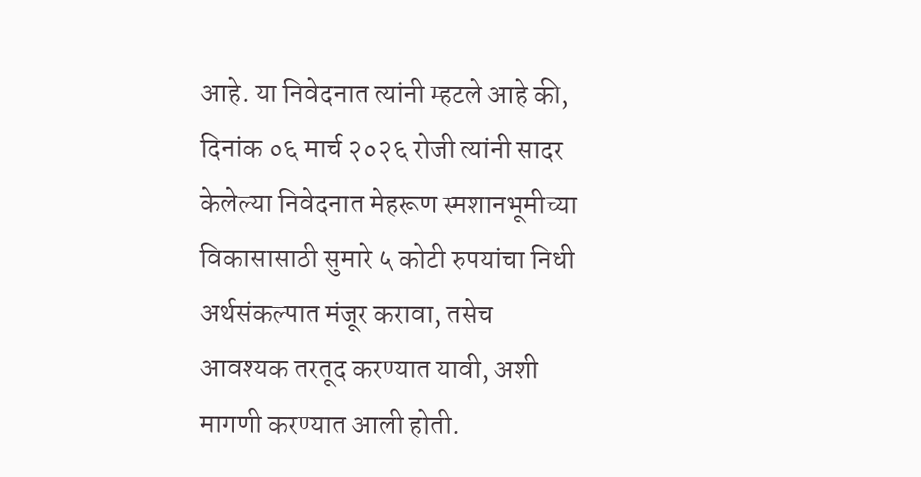आहे. या निवेदनात त्यांनी म्हटले आहे की, दिनांक ०६ मार्च २०२६ रोजी त्यांनी सादर केलेल्या निवेदनात मेहरूण स्मशानभूमीच्या विकासासाठी सुमारे ५ कोटी रुपयांचा निधी अर्थसंकल्पात मंजूर करावा, तसेच आवश्यक तरतूद करण्यात यावी, अशी मागणी करण्यात आली होती.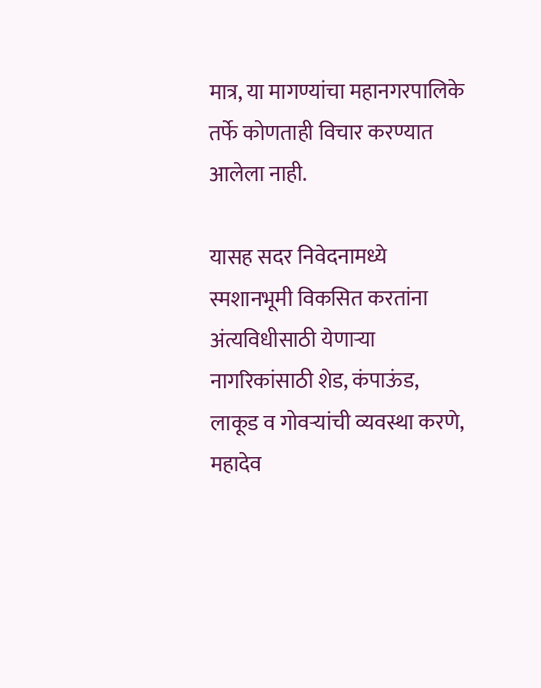मात्र, या मागण्यांचा महानगरपालिके तर्फे कोणताही विचार करण्यात आलेला नाही.

यासह सदर निवेदनामध्ये स्मशानभूमी विकसित करतांना अंत्यविधीसाठी येणाऱ्या नागरिकांसाठी शेड, कंपाऊंड, लाकूड व गोवऱ्यांची व्यवस्था करणे, महादेव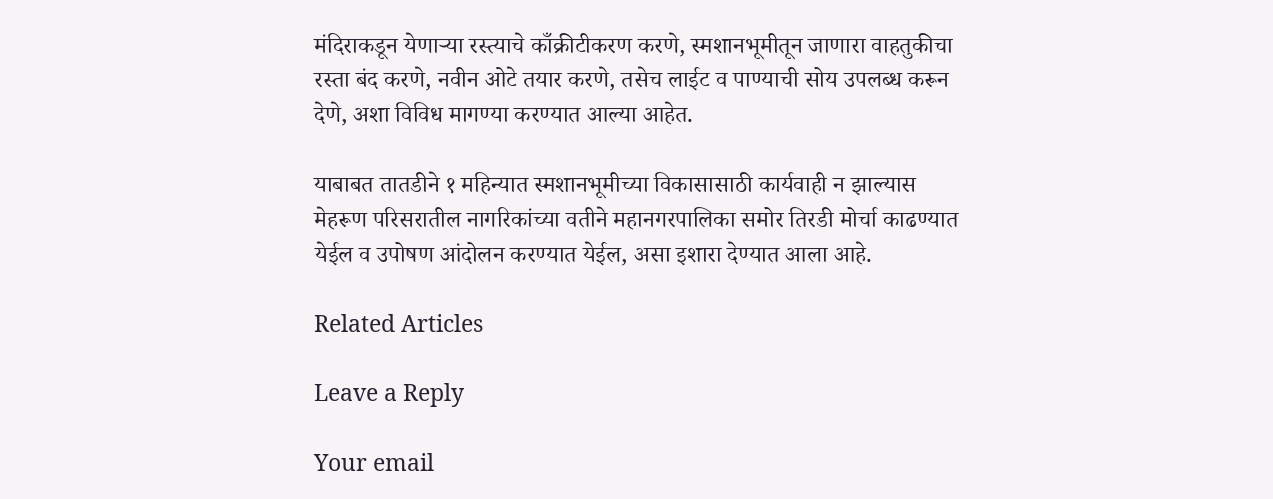मंदिराकडून येणाऱ्या रस्त्याचे काँक्रीटीकरण करणे, स्मशानभूमीतून जाणारा वाहतुकीचा रस्ता बंद करणे, नवीन ओटे तयार करणे, तसेच लाईट व पाण्याची सोय उपलब्ध करून देणे, अशा विविध मागण्या करण्यात आल्या आहेत.

याबाबत तातडीने १ महिन्यात स्मशानभूमीच्या विकासासाठी कार्यवाही न झाल्यास मेहरूण परिसरातील नागरिकांच्या वतीने महानगरपालिका समोर तिरडी मोर्चा काढण्यात येईल व उपोषण आंदोलन करण्यात येईल, असा इशारा देण्यात आला आहे.

Related Articles

Leave a Reply

Your email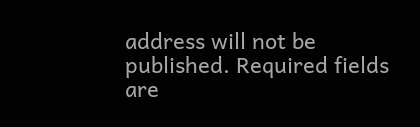address will not be published. Required fields are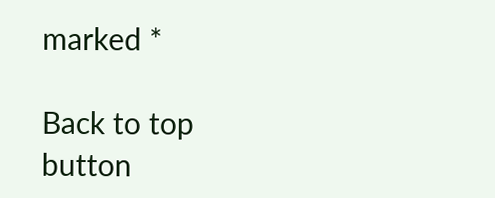marked *

Back to top button